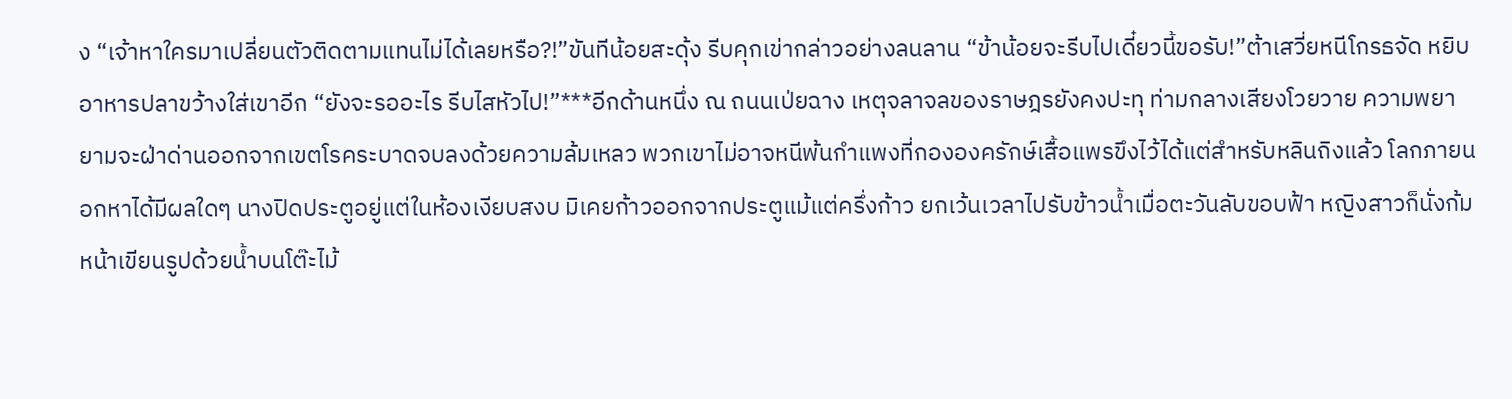ง “เจ้าหาใครมาเปลี่ยนตัวติดตามแทนไม่ได้เลยหรือ?!”ขันทีน้อยสะดุ้ง รีบคุกเข่ากล่าวอย่างลนลาน “ข้าน้อยจะรีบไปเดี๋ยวนี้ขอรับ!”ต้าเสวี่ยหนีโกรธจัด หยิบอาหารปลาขว้างใส่เขาอีก “ยังจะรออะไร รีบไสหัวไป!”***อีกด้านหนึ่ง ณ ถนนเป่ยฉาง เหตุจลาจลของราษฎรยังคงปะทุ ท่ามกลางเสียงโวยวาย ความพยายามจะฝ่าด่านออกจากเขตโรคระบาดจบลงด้วยความล้มเหลว พวกเขาไม่อาจหนีพ้นกำแพงที่กององครักษ์เสื้อแพรขึงไว้ได้แต่สำหรับหลินถิงแล้ว โลกภายนอกหาได้มีผลใดๆ นางปิดประตูอยู่แต่ในห้องเงียบสงบ มิเคยก้าวออกจากประตูแม้แต่ครึ่งก้าว ยกเว้นเวลาไปรับข้าวน้ำเมื่อตะวันลับขอบฟ้า หญิงสาวก็นั่งก้มหน้าเขียนรูปด้วยน้ำบนโต๊ะไม้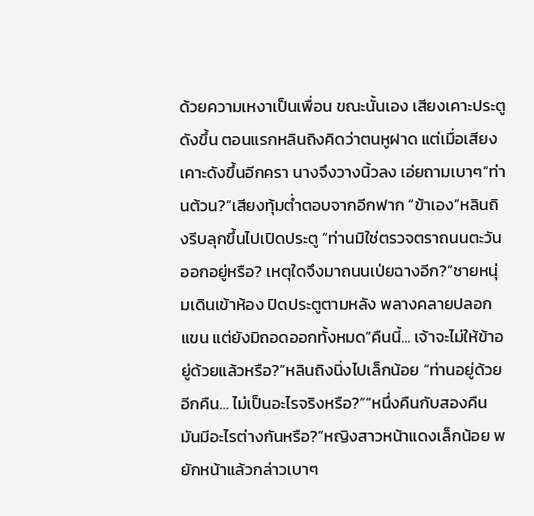ด้วยความเหงาเป็นเพื่อน ขณะนั้นเอง เสียงเคาะประตูดังขึ้น ตอนแรกหลินถิงคิดว่าตนหูฝาด แต่เมื่อเสียงเคาะดังขึ้นอีกครา นางจึงวางนิ้วลง เอ่ยถามเบาๆ“ท่านต้วน?”เสียงทุ้มต่ำตอบจากอีกฟาก “ข้าเอง”หลินถิงรีบลุกขึ้นไปเปิดประตู “ท่านมิใช่ตรวจตราถนนตะวันออกอยู่หรือ? เหตุใดจึงมาถนนเป่ยฉางอีก?”ชายหนุ่มเดินเข้าห้อง ปิดประตูตามหลัง พลางคลายปลอกแขน แต่ยังมิถอดออกทั้งหมด“คืนนี้… เจ้าจะไม่ให้ข้าอยู่ด้วยแล้วหรือ?”หลินถิงนิ่งไปเล็กน้อย “ท่านอยู่ด้วยอีกคืน… ไม่เป็นอะไรจริงหรือ?”“หนึ่งคืนกับสองคืน มันมีอะไรต่างกันหรือ?”หญิงสาวหน้าแดงเล็กน้อย พยักหน้าแล้วกล่าวเบาๆ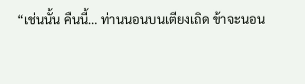“เช่นนั้น คืนนี้… ท่านนอนบนเตียงเถิด ข้าจะนอน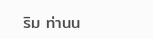ริม ท่านน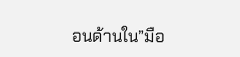อนด้านใน”มือ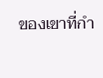ของเขาที่กำ